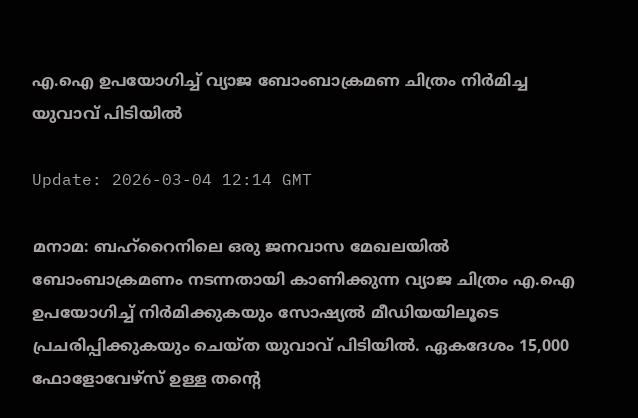എ.ഐ ഉപയോഗിച്ച് വ്യാജ ബോംബാക്രമണ ചിത്രം നിര്‍മിച്ച യുവാവ് പിടിയില്‍

Update: 2026-03-04 12:14 GMT

മനാമ: ബഹ്റൈനിലെ ഒരു ജനവാസ മേഖലയില്‍ ബോംബാക്രമണം നടന്നതായി കാണിക്കുന്ന വ്യാജ ചിത്രം എ.ഐ ഉപയോഗിച്ച് നിര്‍മിക്കുകയും സോഷ്യല്‍ മീഡിയയിലൂടെ പ്രചരിപ്പിക്കുകയും ചെയ്ത യുവാവ് പിടിയില്‍. ഏകദേശം 15,000 ഫോളോവേഴ്‌സ് ഉള്ള തന്റെ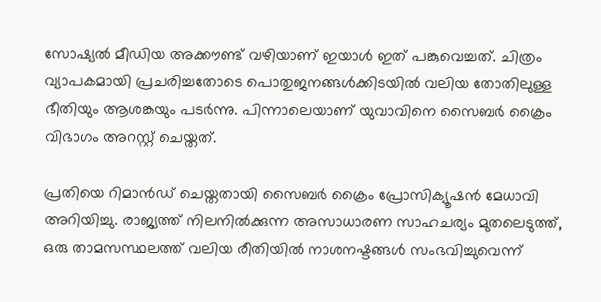സോഷ്യല്‍ മീഡിയ അക്കൗണ്ട് വഴിയാണ് ഇയാള്‍ ഇത് പങ്കുവെച്ചത്. ചിത്രം വ്യാപകമായി പ്രചരിച്ചതോടെ പൊതുജനങ്ങള്‍ക്കിടയില്‍ വലിയ തോതിലുള്ള ഭീതിയും ആശങ്കയും പടര്‍ന്നു. പിന്നാലെയാണ് യുവാവിനെ സൈബര്‍ ക്രൈം വിഭാഗം അറസ്റ്റ് ചെയ്തത്.

പ്രതിയെ റിമാന്‍ഡ് ചെയ്തതായി സൈബര്‍ ക്രൈം പ്രോസിക്യൂഷന്‍ മേധാവി അറിയിച്ചു. രാജ്യത്ത് നിലനില്‍ക്കുന്ന അസാധാരണ സാഹചര്യം മുതലെടുത്ത്, ഒരു താമസസ്ഥലത്ത് വലിയ രീതിയില്‍ നാശനഷ്ടങ്ങള്‍ സംഭവിച്ചുവെന്ന്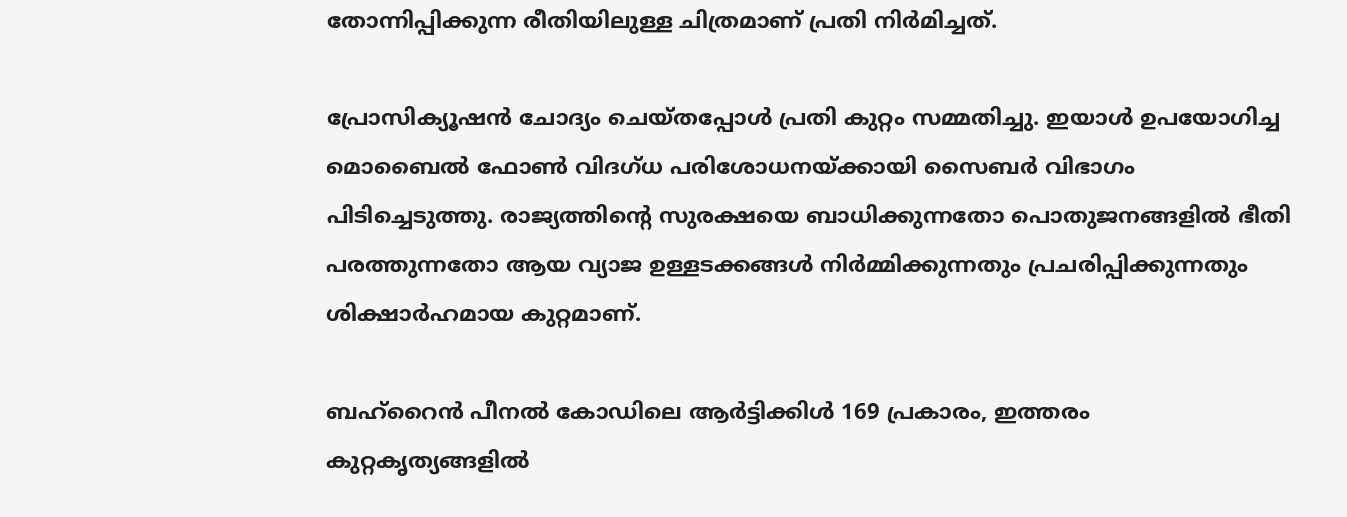തോന്നിപ്പിക്കുന്ന രീതിയിലുള്ള ചിത്രമാണ് പ്രതി നിര്‍മിച്ചത്.

പ്രോസിക്യൂഷന്‍ ചോദ്യം ചെയ്തപ്പോള്‍ പ്രതി കുറ്റം സമ്മതിച്ചു. ഇയാള്‍ ഉപയോഗിച്ച മൊബൈല്‍ ഫോണ്‍ വിദഗ്ധ പരിശോധനയ്ക്കായി സൈബര്‍ വിഭാഗം പിടിച്ചെടുത്തു. രാജ്യത്തിന്റെ സുരക്ഷയെ ബാധിക്കുന്നതോ പൊതുജനങ്ങളില്‍ ഭീതി പരത്തുന്നതോ ആയ വ്യാജ ഉള്ളടക്കങ്ങള്‍ നിര്‍മ്മിക്കുന്നതും പ്രചരിപ്പിക്കുന്നതും ശിക്ഷാര്‍ഹമായ കുറ്റമാണ്.

ബഹ്റൈന്‍ പീനല്‍ കോഡിലെ ആര്‍ട്ടിക്കിള്‍ 169 പ്രകാരം, ഇത്തരം കുറ്റകൃത്യങ്ങളില്‍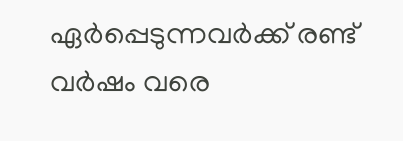ഏര്‍പ്പെടുന്നവര്‍ക്ക് രണ്ട് വര്‍ഷം വരെ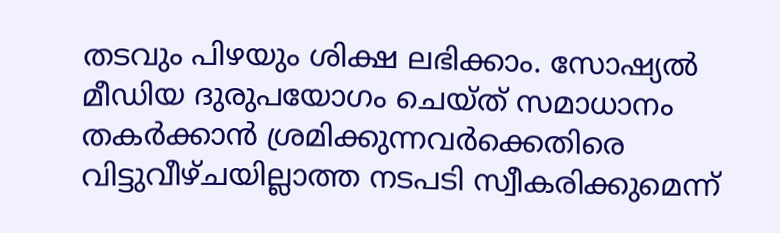തടവും പിഴയും ശിക്ഷ ലഭിക്കാം. സോഷ്യല്‍ മീഡിയ ദുരുപയോഗം ചെയ്ത് സമാധാനം തകര്‍ക്കാന്‍ ശ്രമിക്കുന്നവര്‍ക്കെതിരെ വിട്ടുവീഴ്ചയില്ലാത്ത നടപടി സ്വീകരിക്കുമെന്ന്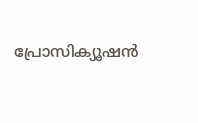പ്രോസിക്യൂഷന്‍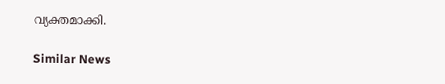വ്യക്തമാക്കി.

Similar News